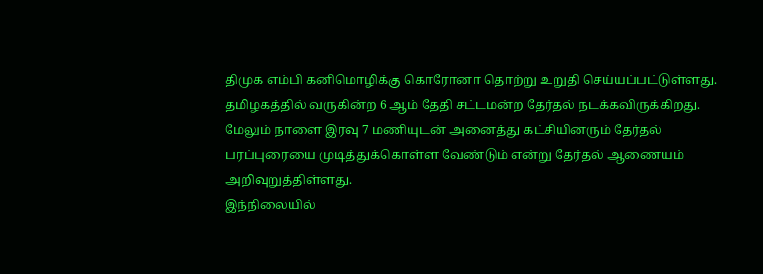திமுக எம்பி கனிமொழிக்கு கொரோனா தொற்று உறுதி செய்யப்பட்டுள்ளது.
தமிழகத்தில் வருகின்ற 6 ஆம் தேதி சட்டமன்ற தேர்தல் நடக்கவிருக்கிறது. மேலும் நாளை இரவு 7 மணியுடன் அனைத்து கட்சியினரும் தேர்தல் பரப்புரையை முடித்துக்கொள்ள வேண்டும் என்று தேர்தல் ஆணையம் அறிவுறுத்திள்ளது.
இந்நிலையில்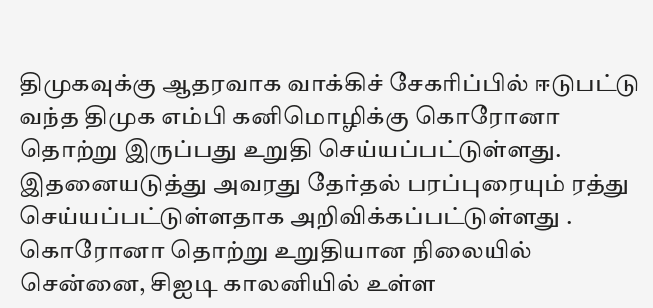திமுகவுக்கு ஆதரவாக வாக்கிச் சேகரிப்பில் ஈடுபட்டு வந்த திமுக எம்பி கனிமொழிக்கு கொரோனா தொற்று இருப்பது உறுதி செய்யப்பட்டுள்ளது. இதனையடுத்து அவரது தேர்தல் பரப்புரையும் ரத்து செய்யப்பட்டுள்ளதாக அறிவிக்கப்பட்டுள்ளது . கொரோனா தொற்று உறுதியான நிலையில் சென்னை, சிஐடி காலனியில் உள்ள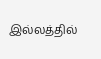இல்லத்தில்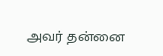அவர் தன்னை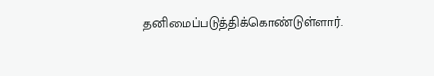தனிமைப்படுத்திக்கொண்டுள்ளார்.